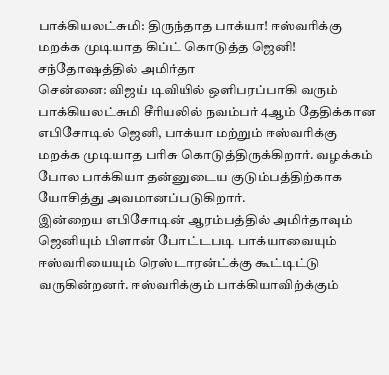பாக்கியலட்சுமி: திருந்தாத பாக்யா! ஈஸ்வரிக்கு மறக்க முடியாத கிப்ட் கொடுத்த ஜெனி! சந்தோஷத்தில் அமிர்தா
சென்னை: விஜய் டிவியில் ஒளிபரப்பாகி வரும் பாக்கியலட்சுமி சீரியலில் நவம்பர் 4ஆம் தேதிக்கான எபிசோடில் ஜெனி, பாக்யா மற்றும் ஈஸ்வரிக்கு மறக்க முடியாத பரிசு கொடுத்திருக்கிறார். வழக்கம் போல பாக்கியா தன்னுடைய குடும்பத்திற்காக யோசித்து அவமானப்படுகிறார்.
இன்றைய எபிசோடின் ஆரம்பத்தில் அமிர்தாவும் ஜெனியும் பிளான் போட்டபடி பாக்யாவையும் ஈஸ்வரியையும் ரெஸ்டாரன்ட்க்கு கூட்டிட்டு வருகின்றனர். ஈஸ்வரிக்கும் பாக்கியாவிற்க்கும்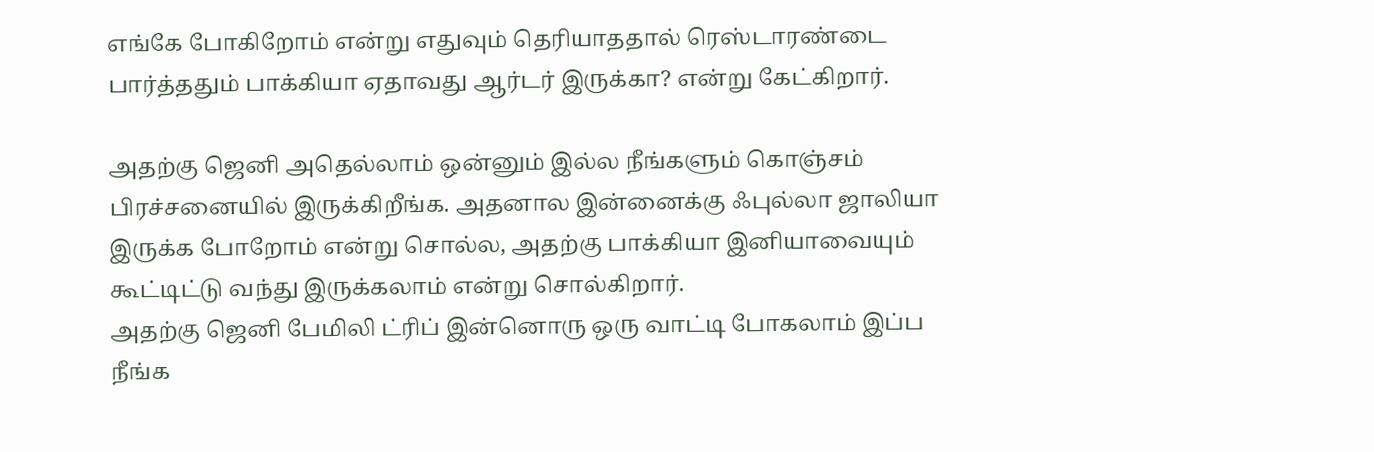எங்கே போகிறோம் என்று எதுவும் தெரியாததால் ரெஸ்டாரண்டை பார்த்ததும் பாக்கியா ஏதாவது ஆர்டர் இருக்கா? என்று கேட்கிறார்.

அதற்கு ஜெனி அதெல்லாம் ஒன்னும் இல்ல நீங்களும் கொஞ்சம் பிரச்சனையில் இருக்கிறீங்க. அதனால இன்னைக்கு ஃபுல்லா ஜாலியா இருக்க போறோம் என்று சொல்ல, அதற்கு பாக்கியா இனியாவையும் கூட்டிட்டு வந்து இருக்கலாம் என்று சொல்கிறார்.
அதற்கு ஜெனி பேமிலி ட்ரிப் இன்னொரு ஒரு வாட்டி போகலாம் இப்ப நீங்க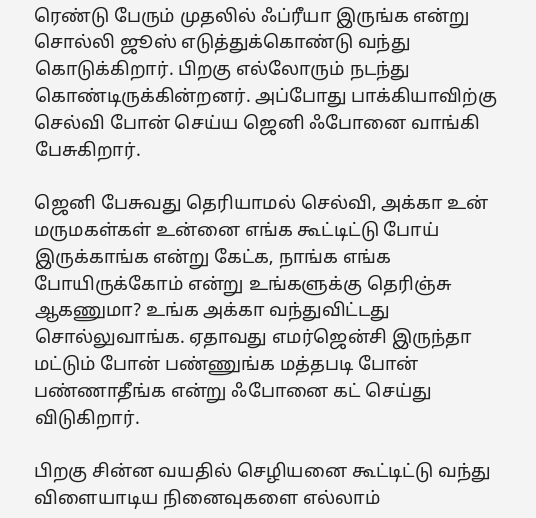ரெண்டு பேரும் முதலில் ஃப்ரீயா இருங்க என்று சொல்லி ஜூஸ் எடுத்துக்கொண்டு வந்து கொடுக்கிறார். பிறகு எல்லோரும் நடந்து கொண்டிருக்கின்றனர். அப்போது பாக்கியாவிற்கு செல்வி போன் செய்ய ஜெனி ஃபோனை வாங்கி பேசுகிறார்.

ஜெனி பேசுவது தெரியாமல் செல்வி, அக்கா உன் மருமகள்கள் உன்னை எங்க கூட்டிட்டு போய் இருக்காங்க என்று கேட்க, நாங்க எங்க போயிருக்கோம் என்று உங்களுக்கு தெரிஞ்சு ஆகணுமா? உங்க அக்கா வந்துவிட்டது சொல்லுவாங்க. ஏதாவது எமர்ஜென்சி இருந்தா மட்டும் போன் பண்ணுங்க மத்தபடி போன் பண்ணாதீங்க என்று ஃபோனை கட் செய்து விடுகிறார்.

பிறகு சின்ன வயதில் செழியனை கூட்டிட்டு வந்து விளையாடிய நினைவுகளை எல்லாம்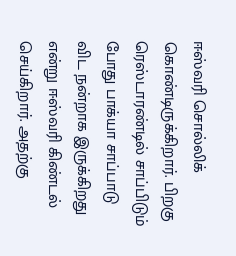ஈஸ்வரி சொல்லிக் கொண்டிருக்கிறார். பிறகு ரெஸ்டாரண்டில் சாப்பிடும் போது பாக்யா சாப்பாடு விட நன்றாக இருக்கிறது என்று ஈஸ்வரி கிண்டல் செய்கிறார். அதற்கு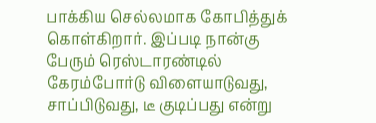பாக்கிய செல்லமாக கோபித்துக் கொள்கிறார். இப்படி நான்கு பேரும் ரெஸ்டாரண்டில் கேரம்போர்டு விளையாடுவது, சாப்பிடுவது, டீ குடிப்பது என்று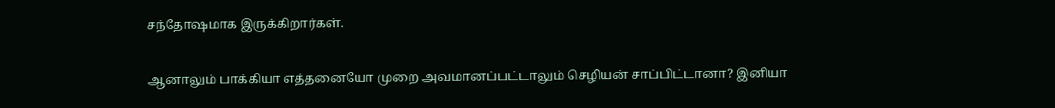சந்தோஷமாக இருக்கிறார்கள்.

ஆனாலும் பாக்கியா எத்தனையோ முறை அவமானப்பட்டாலும் செழியன் சாப்பிட்டானா? இனியா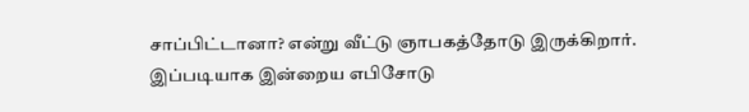சாப்பிட்டானா? என்று வீட்டு ஞாபகத்தோடு இருக்கிறார். இப்படியாக இன்றைய எபிசோடு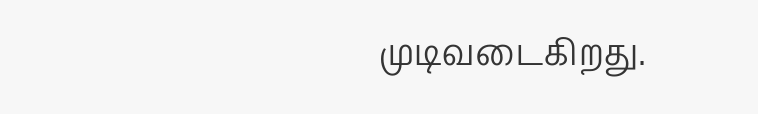முடிவடைகிறது.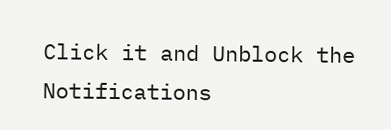Click it and Unblock the Notifications